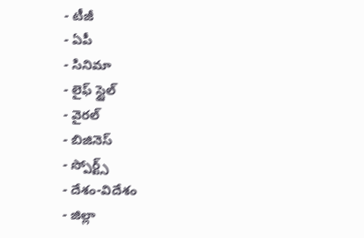- టీజీ
- ఏపీ
- సినిమా
- లైఫ్ స్టైల్
- వైరల్
- బిజినెస్
- స్పోర్ట్స్
- దేశం-విదేశం
- జిల్లా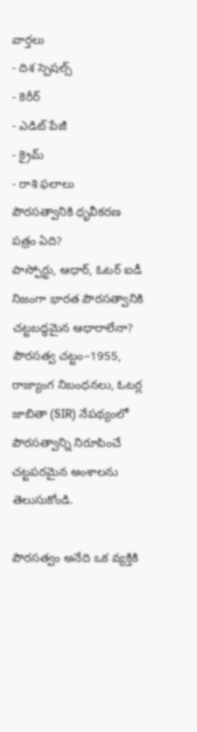వార్తలు
- దిశ స్పెషల్స్
- కెరీర్
- ఎడిట్ పేజీ
- క్రైమ్
- రాశి ఫలాలు
పౌరసత్వానికి ధృవీకరణ పత్రం ఏది?
పాస్పోర్టు, ఆధార్, ఓటర్ ఐడీ నిజంగా భారత పౌరసత్వానికి చట్టబద్ధమైన ఆధారాలేనా? పౌరసత్వ చట్టం–1955, రాజ్యాంగ నిబంధనలు, ఓటర్ల జాబితా (SIR) నేపథ్యంలో పౌరసత్వాన్ని నిరూపించే చట్టపరమైన అంశాలను తెలుసుకోండి.

పౌరసత్వం అనేది ఒక వ్యక్తికి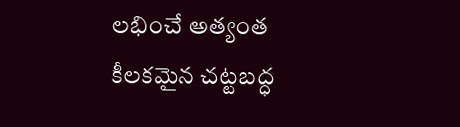లభించే అత్యంత కీలకమైన చట్టబద్ధ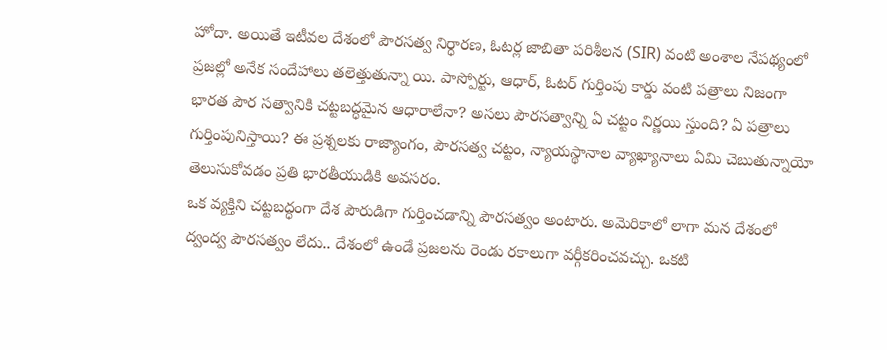హోదా. అయితే ఇటీవల దేశంలో పౌరసత్వ నిర్ధారణ, ఓటర్ల జాబితా పరిశీలన (SIR) వంటి అంశాల నేపథ్యంలో ప్రజల్లో అనేక సందేహాలు తలెత్తుతున్నా యి. పాస్పోర్టు, ఆధార్, ఓటర్ గుర్తింపు కార్డు వంటి పత్రాలు నిజంగా భారత పౌర సత్వానికి చట్టబద్ధమైన ఆధారాలేనా? అసలు పౌరసత్వాన్ని ఏ చట్టం నిర్ణయి స్తుంది? ఏ పత్రాలు గుర్తింపునిస్తాయి? ఈ ప్రశ్నలకు రాజ్యాంగం, పౌరసత్వ చట్టం, న్యాయస్థానాల వ్యాఖ్యానాలు ఏమి చెబుతున్నాయో తెలుసుకోవడం ప్రతి భారతీయుడికి అవసరం.
ఒక వ్యక్తిని చట్టబద్ధంగా దేశ పౌరుడిగా గుర్తించడాన్ని పౌరసత్వం అంటారు. అమెరికాలో లాగా మన దేశంలో ద్వంద్వ పౌరసత్వం లేదు.. దేశంలో ఉండే ప్రజలను రెండు రకాలుగా వర్గీకరించవచ్చు. ఒకటి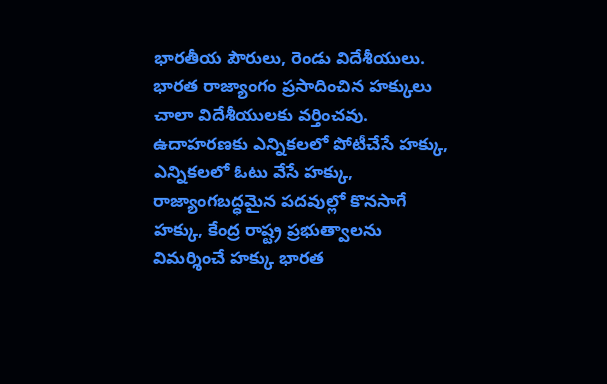భారతీయ పౌరులు, రెండు విదేశీయులు. భారత రాజ్యాంగం ప్రసాదించిన హక్కులు చాలా విదేశీయులకు వర్తించవు. ఉదాహరణకు ఎన్నికలలో పోటీచేసే హక్కు, ఎన్నికలలో ఓటు వేసే హక్కు, రాజ్యాంగబద్ధమైన పదవుల్లో కొనసాగే హక్కు, కేంద్ర రాష్ట్ర ప్రభుత్వాలను విమర్శించే హక్కు భారత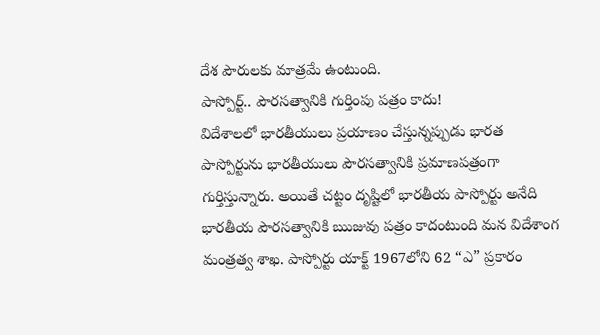దేశ పౌరులకు మాత్రమే ఉంటుంది.
పాస్పోర్ట్.. పౌరసత్వానికి గుర్తింపు పత్రం కాదు!
విదేశాలలో భారతీయులు ప్రయాణం చేస్తున్నప్పుడు భారత పాస్పోర్టును భారతీయులు పౌరసత్వానికి ప్రమాణపత్రంగా గుర్తిస్తున్నారు. అయితే చట్టం దృష్టిలో భారతీయ పాస్పోర్టు అనేది భారతీయ పౌరసత్వానికి ఋజువు పత్రం కాదంటుంది మన విదేశాంగ మంత్రత్వ శాఖ. పాస్పోర్టు యాక్ట్ 1967లోని 62 “ఎ” ప్రకారం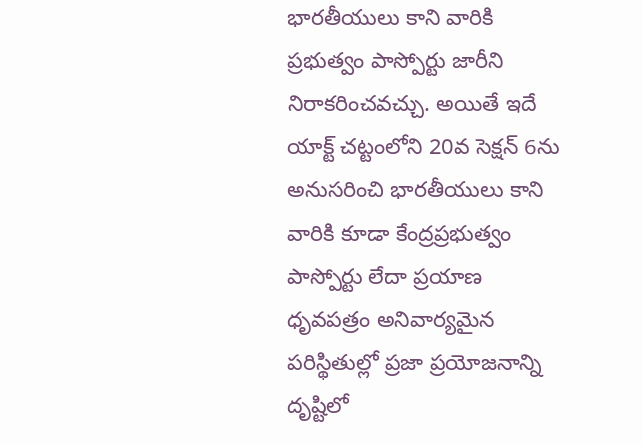భారతీయులు కాని వారికి ప్రభుత్వం పాస్పోర్టు జారీని నిరాకరించవచ్చు. అయితే ఇదే యాక్ట్ చట్టంలోని 20వ సెక్షన్ 6ను అనుసరించి భారతీయులు కాని వారికి కూడా కేంద్రప్రభుత్వం పాస్పోర్టు లేదా ప్రయాణ ధృవపత్రం అనివార్యమైన పరిస్థితుల్లో ప్రజా ప్రయోజనాన్ని దృష్టిలో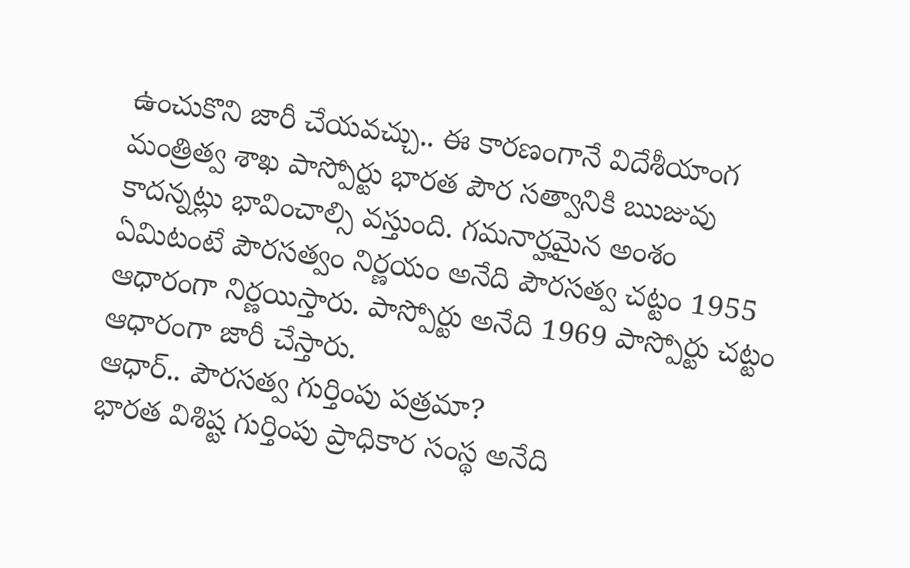ఉంచుకొని జారీ చేయవచ్చు.. ఈ కారణంగానే విదేశీయాంగ మంత్రిత్వ శాఖ పాస్పోర్టు భారత పౌర సత్వానికి ఋజువు కాదన్నట్లు భావించాల్సి వస్తుంది. గమనార్హమైన అంశం ఏమిటంటే పౌరసత్వం నిర్ణయం అనేది పౌరసత్వ చట్టం 1955 ఆధారంగా నిర్ణయిస్తారు. పాస్పోర్టు అనేది 1969 పాస్పోర్టు చట్టం ఆధారంగా జారీ చేస్తారు.
ఆధార్.. పౌరసత్వ గుర్తింపు పత్రమా?
భారత విశిష్ట గుర్తింపు ప్రాధికార సంస్థ అనేది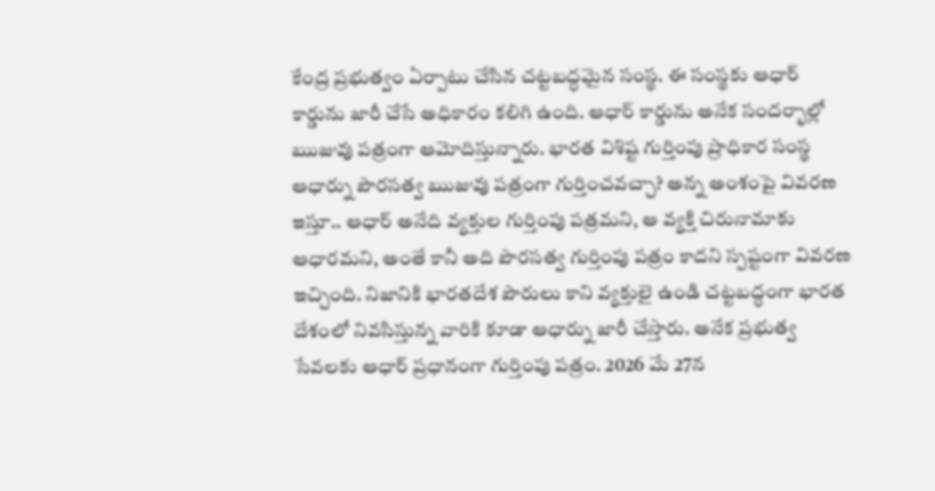కేంద్ర ప్రభుత్వం ఏర్పాటు చేసిన చట్టబద్ధమైన సంస్థ. ఈ సంస్థకు ఆధార్ కార్డును జారీ చేసే అధికారం కలిగి ఉంది. ఆధార్ కార్డును అనేక సందర్భాల్లో ఋజువు పత్రంగా ఆమోదిస్తున్నారు. భారత విశిష్ట గుర్తింపు ప్రాధికార సంస్థ ఆధార్ను పౌరసత్వ ఋజువు పత్రంగా గుర్తించవచ్చా? అన్న అంశంపై వివరణ ఇస్తూ.. ఆధార్ అనేది వ్యక్తుల గుర్తింపు పత్రమని, ఆ వ్యక్తి చిరునామాకు ఆధారమని, అంతే కానీ అది పౌరసత్వ గుర్తింపు పత్రం కాదని స్పష్టంగా వివరణ ఇచ్చింది. నిజానికి భారతదేశ పౌరులు కాని వ్యక్తులై ఉండి చట్టబద్ధంగా భారత దేశంలో నివసిస్తున్న వారికి కూడా ఆధార్ను జారీ చేస్తారు. అనేక ప్రభుత్వ సేవలకు ఆధార్ ప్రధానంగా గుర్తింపు పత్రం. 2026 మే 27న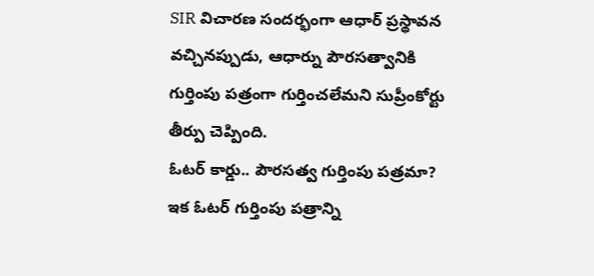SIR విచారణ సందర్భంగా ఆధార్ ప్రస్థావన వచ్చినప్పుడు, ఆధార్ను పౌరసత్వానికి గుర్తింపు పత్రంగా గుర్తించలేమని సుప్రీంకోర్టు తీర్పు చెప్పింది.
ఓటర్ కార్డు.. పౌరసత్వ గుర్తింపు పత్రమా?
ఇక ఓటర్ గుర్తింపు పత్రాన్ని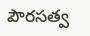పౌరసత్వ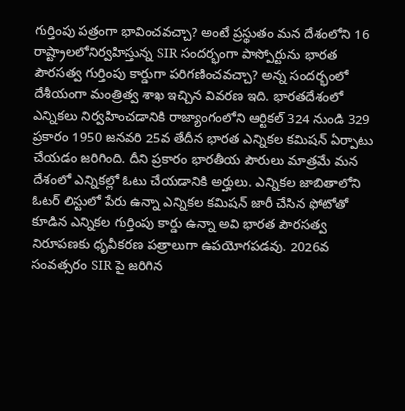గుర్తింపు పత్రంగా భావించవచ్చా? అంటే ప్రస్థుతం మన దేశంలోని 16 రాష్ట్రాలలోనిర్వహిస్తున్న SIR సందర్భంగా పాస్పోర్టును భారత పౌరసత్వ గుర్తింపు కార్డుగా పరిగణించవచ్చా? అన్న సందర్భంలో దేశీయంగా మంత్రిత్వ శాఖ ఇచ్చిన వివరణ ఇది. భారతదేశంలో ఎన్నికలు నిర్వహించడానికి రాజ్యాంగంలోని ఆర్టికల్ 324 నుండి 329 ప్రకారం 1950 జనవరి 25వ తేదీన భారత ఎన్నికల కమిషన్ ఏర్పాటు చేయడం జరిగింది. దీని ప్రకారం భారతీయ పౌరులు మాత్రమే మన దేశంలో ఎన్నికల్లో ఓటు చేయడానికి అర్హులు. ఎన్నికల జాబితాలోని ఓటర్ లిస్టులో పేరు ఉన్నా ఎన్నికల కమిషన్ జారీ చేసిన ఫోటోతో కూడిన ఎన్నికల గుర్తింపు కార్డు ఉన్నా అవి భారత పౌరసత్వ నిరూపణకు ధృవీకరణ పత్రాలుగా ఉపయోగపడవు. 2026వ సంవత్సరం SIR పై జరిగిన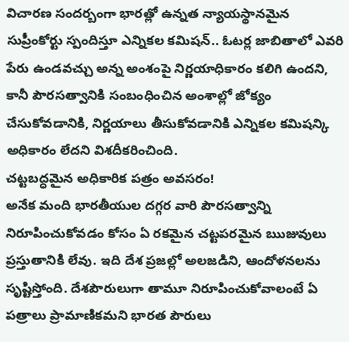విచారణ సందర్బంగా భారత్లో ఉన్నత న్యాయస్థానమైన సుప్రీంకోర్టు స్పందిస్తూ ఎన్నికల కమిషన్.. ఓటర్ల జాబితాలో ఎవరి పేరు ఉండవచ్చు అన్న అంశంపై నిర్ణయాధికారం కలిగి ఉందని, కానీ పౌరసత్వానికి సంబంధించిన అంశాల్లో జోక్యం చేసుకోవడానికి, నిర్ణయాలు తీసుకోవడానికి ఎన్నికల కమిషన్కి అధికారం లేదని విశదీకరించింది.
చట్టబద్ధమైన అధికారిక పత్రం అవసరం!
అనేక మంది భారతీయుల దగ్గర వారి పౌరసత్వాన్ని నిరూపించుకోవడం కోసం ఏ రకమైన చట్టపరమైన ఋజువులు ప్రస్తుతానికి లేవు. ఇది దేశ ప్రజల్లో అలజడిని, ఆందోళనలను సృష్టిస్తోంది. దేశపౌరులుగా తామూ నిరూపించుకోవాలంటే ఏ పత్రాలు ప్రామాణికమని భారత పౌరులు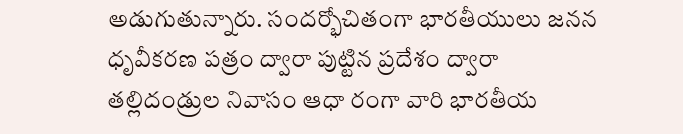అడుగుతున్నారు. సందర్భోచితంగా భారతీయులు జనన ధృవీకరణ పత్రం ద్వారా పుట్టిన ప్రదేశం ద్వారా తల్లిదండ్రుల నివాసం ఆధా రంగా వారి భారతీయ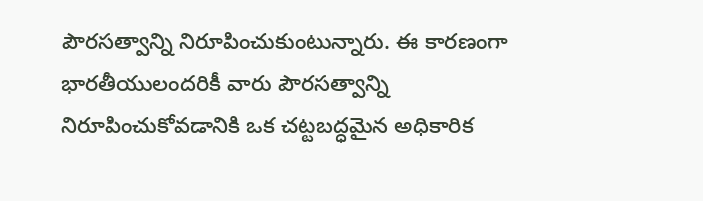పౌరసత్వాన్ని నిరూపించుకుంటున్నారు. ఈ కారణంగా భారతీయులందరికీ వారు పౌరసత్వాన్ని నిరూపించుకోవడానికి ఒక చట్టబద్ధమైన అధికారిక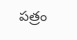పత్రం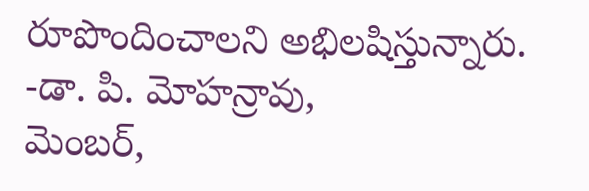రూపొందించాలని అభిలషిస్తున్నారు.
-డా. పి. మోహన్రావు,
మెంబర్,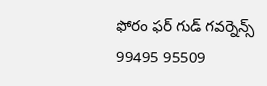ఫోరం ఫర్ గుడ్ గవర్నెన్స్
99495 95509